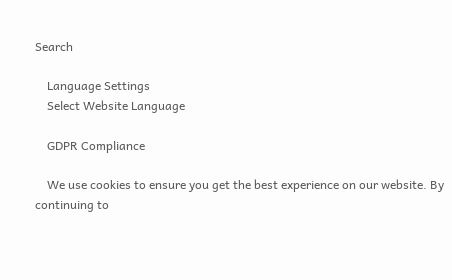Search

    Language Settings
    Select Website Language

    GDPR Compliance

    We use cookies to ensure you get the best experience on our website. By continuing to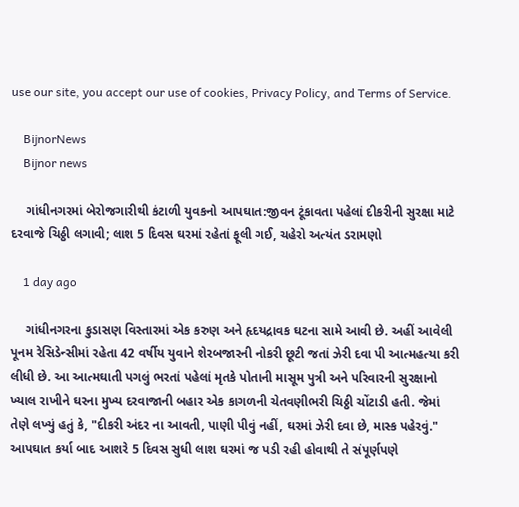use our site, you accept our use of cookies, Privacy Policy, and Terms of Service.

    BijnorNews
    Bijnor news

    ગાંધીનગરમાં બેરોજગારીથી કંટાળી યુવકનો આપઘાત:જીવન ટૂંકાવતા પહેલાં દીકરીની સુરક્ષા માટે દરવાજે ચિઠ્ઠી લગાવી; લાશ 5 દિવસ ઘરમાં રહેતાં ફૂલી ગઈ, ચહેરો અત્યંત ડરામણો

    1 day ago

    ગાંધીનગરના કુડાસણ વિસ્તારમાં એક કરુણ અને હૃદયદ્રાવક ઘટના સામે આવી છે. અહીં આવેલી પૂનમ રેસિડેન્સીમાં રહેતા 42 વર્ષીય યુવાને શેરબજારની નોકરી છૂટી જતાં ઝેરી દવા પી આત્મહત્યા કરી લીધી છે. આ આત્મઘાતી પગલું ભરતાં પહેલાં મૃતકે પોતાની માસૂમ પુત્રી અને પરિવારની સુરક્ષાનો ખ્યાલ રાખીને ઘરના મુખ્ય દરવાજાની બહાર એક કાગળની ચેતવણીભરી ચિઠ્ઠી ચોંટાડી હતી. જેમાં તેણે લખ્યું હતું કે, "દીકરી અંદર ના આવતી, પાણી પીવું નહીં, ઘરમાં ઝેરી દવા છે, માસ્ક પહેરવું." આપઘાત કર્યા બાદ આશરે 5 દિવસ સુધી લાશ ઘરમાં જ પડી રહી હોવાથી તે સંપૂર્ણપણે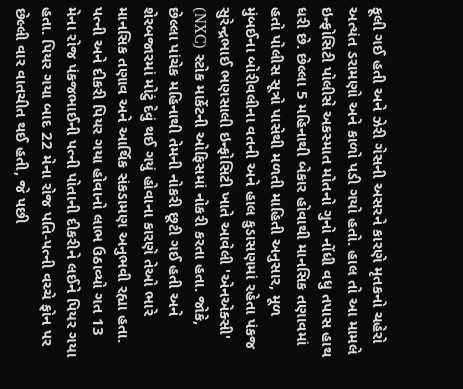ફૂલી ગઈ હતી અને ઝેરી ગેસની અસરને કારણે મૃતકનો ચહેરો અત્યંત ડરામણો અને કાળો પડી ગયો હતો. હાલ તો આ મામલે ઇન્ફોસિટી પોલીસે અકસ્માત મોતનો ગુનો નોંધી વધુ તપાસ હાથ ધરી છે. છેલ્લા 5 મહિનાથી બેકાર હોવાથી માનસિક તણાવમાં હતો પોલીસ સૂત્રો પાસેથી મળતી માહિતી અનુસાર, મૂળ મુંબઈના બોરીવલીના વતની અને હાલ કુડાસણમાં રહેતા પંકજ સુરેન્દ્રભાઈ ભણસાલી ઇન્ફોસિટી ખાતે આવેલી 'એનએક્સી' (NXC) સ્ટોક માર્કેટની ઓફિસમાં નોકરી કરતા હતા. જોકે, છેલ્લા પાંચેક મહિનાથી તેમની નોકરી છૂટી ગઈ હતી અને શેરબજારમાં મોટું દેવું થઈ ગયું હોવાના કારણે તેઓ ભારે માનસિક તણાવ અને આર્થિક સંકડામણ અનુભવી રહ્યા હતા. પત્ની અને દીકરી પિયર ગયા હોવાનો લાભ ઉઠાવ્યો ગત 13 મેના રોજ પંકજભાઈની પત્ની પોતાની દીકરીને લઈને પિયર ગયા હતા. પિયર ગયા બાદ 22 મેના રોજ પતિ-પત્ની વચ્ચે ફોન પર છેલ્લી વાર વાતચીત થઈ હતી, જે પછી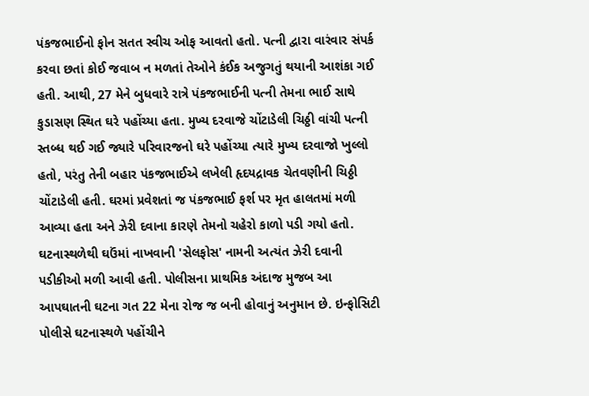પંકજભાઈનો ફોન સતત સ્વીચ ઓફ આવતો હતો. પત્ની દ્વારા વારંવાર સંપર્ક કરવા છતાં કોઈ જવાબ ન મળતાં તેઓને કંઈક અજુગતું થયાની આશંકા ગઈ હતી. આથી, 27 મેને બુધવારે રાત્રે પંકજભાઈની પત્ની તેમના ભાઈ સાથે કુડાસણ સ્થિત ઘરે પહોંચ્યા હતા. મુખ્ય દરવાજે ચોંટાડેલી ચિઠ્ઠી વાંચી પત્ની સ્તબ્ધ થઈ ગઈ જ્યારે પરિવારજનો ઘરે પહોંચ્યા ત્યારે મુખ્ય દરવાજો ખુલ્લો હતો, પરંતુ તેની બહાર પંકજભાઈએ લખેલી હૃદયદ્રાવક ચેતવણીની ચિઠ્ઠી ચોંટાડેલી હતી. ઘરમાં પ્રવેશતાં જ પંકજભાઈ ફર્શ પર મૃત હાલતમાં મળી આવ્યા હતા અને ઝેરી દવાના કારણે તેમનો ચહેરો કાળો પડી ગયો હતો. ઘટનાસ્થળેથી ઘઉંમાં નાખવાની 'સેલફોસ' નામની અત્યંત ઝેરી દવાની પડીકીઓ મળી આવી હતી. પોલીસના પ્રાથમિક અંદાજ મુજબ આ આપઘાતની ઘટના ગત 22 મેના રોજ જ બની હોવાનું અનુમાન છે. ઇન્ફોસિટી પોલીસે ઘટનાસ્થળે પહોંચીને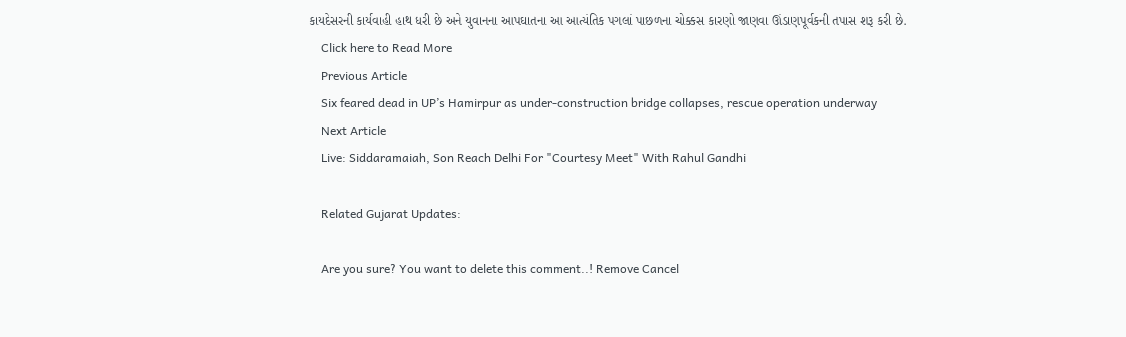કાયદેસરની કાર્યવાહી હાથ ધરી છે અને યુવાનના આપઘાતના આ આત્યંતિક પગલાં પાછળના ચોક્કસ કારણો જાણવા ઊંડાણપૂર્વકની તપાસ શરૂ કરી છે.
    Click here to Read More
    Previous Article
    Six feared dead in UP’s Hamirpur as under-construction bridge collapses, rescue operation underway
    Next Article
    Live: Siddaramaiah, Son Reach Delhi For "Courtesy Meet" With Rahul Gandhi

    Related Gujarat Updates:

    Are you sure? You want to delete this comment..! Remove Cancel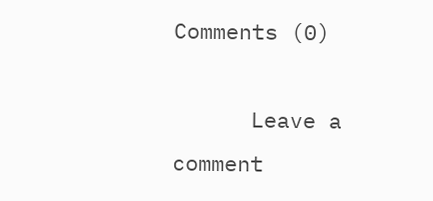Comments (0)

      Leave a comment